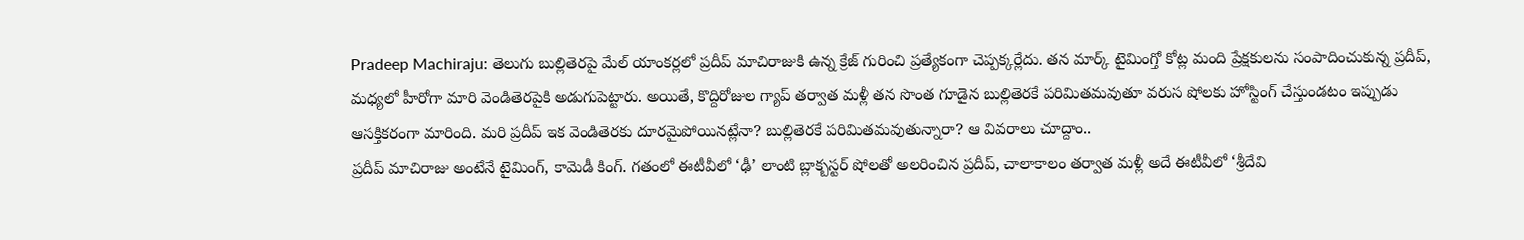Pradeep Machiraju: తెలుగు బుల్లితెరపై మేల్ యాంకర్లలో ప్రదీప్ మాచిరాజుకి ఉన్న క్రేజ్ గురించి ప్రత్యేకంగా చెప్పక్కర్లేదు. తన మార్క్ టైమింగ్తో కోట్ల మంది ప్రేక్షకులను సంపాదించుకున్న ప్రదీప్, మధ్యలో హీరోగా మారి వెండితెరపైకి అడుగుపెట్టారు. అయితే, కొద్దిరోజుల గ్యాప్ తర్వాత మళ్లీ తన సొంత గూడైన బుల్లితెరకే పరిమితమవుతూ వరుస షోలకు హోస్టింగ్ చేస్తుండటం ఇప్పుడు ఆసక్తికరంగా మారింది. మరి ప్రదీప్ ఇక వెండితెరకు దూరమైపోయినట్లేనా? బుల్లితెరకే పరిమితమవుతున్నారా? ఆ వివరాలు చూద్దాం..
ప్రదీప్ మాచిరాజు అంటేనే టైమింగ్, కామెడీ కింగ్. గతంలో ఈటీవీలో ‘ఢీ’ లాంటి బ్లాక్బస్టర్ షోలతో అలరించిన ప్రదీప్, చాలాకాలం తర్వాత మళ్లీ అదే ఈటీవీలో ‘శ్రీదేవి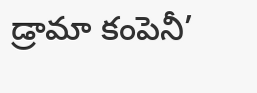డ్రామా కంపెనీ’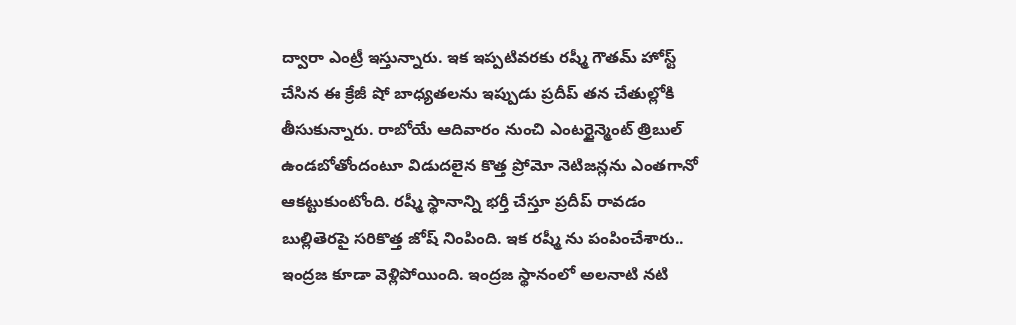ద్వారా ఎంట్రీ ఇస్తున్నారు. ఇక ఇప్పటివరకు రష్మీ గౌతమ్ హోస్ట్ చేసిన ఈ క్రేజీ షో బాధ్యతలను ఇప్పుడు ప్రదీప్ తన చేతుల్లోకి తీసుకున్నారు. రాబోయే ఆదివారం నుంచి ఎంటర్టైన్మెంట్ త్రిబుల్ ఉండబోతోందంటూ విడుదలైన కొత్త ప్రోమో నెటిజన్లను ఎంతగానో ఆకట్టుకుంటోంది. రష్మీ స్థానాన్ని భర్తీ చేస్తూ ప్రదీప్ రావడం బుల్లితెరపై సరికొత్త జోష్ నింపింది. ఇక రష్మీ ను పంపించేశారు.. ఇంద్రజ కూడా వెళ్లిపోయింది. ఇంద్రజ స్థానంలో అలనాటి నటి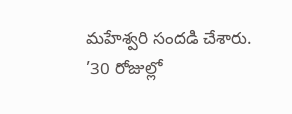మహేశ్వరి సందడి చేశారు.
’30 రోజుల్లో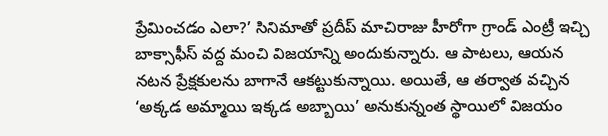ప్రేమించడం ఎలా?’ సినిమాతో ప్రదీప్ మాచిరాజు హీరోగా గ్రాండ్ ఎంట్రీ ఇచ్చి బాక్సాఫీస్ వద్ద మంచి విజయాన్ని అందుకున్నారు. ఆ పాటలు, ఆయన నటన ప్రేక్షకులను బాగానే ఆకట్టుకున్నాయి. అయితే, ఆ తర్వాత వచ్చిన ‘అక్కడ అమ్మాయి ఇక్కడ అబ్బాయి’ అనుకున్నంత స్థాయిలో విజయం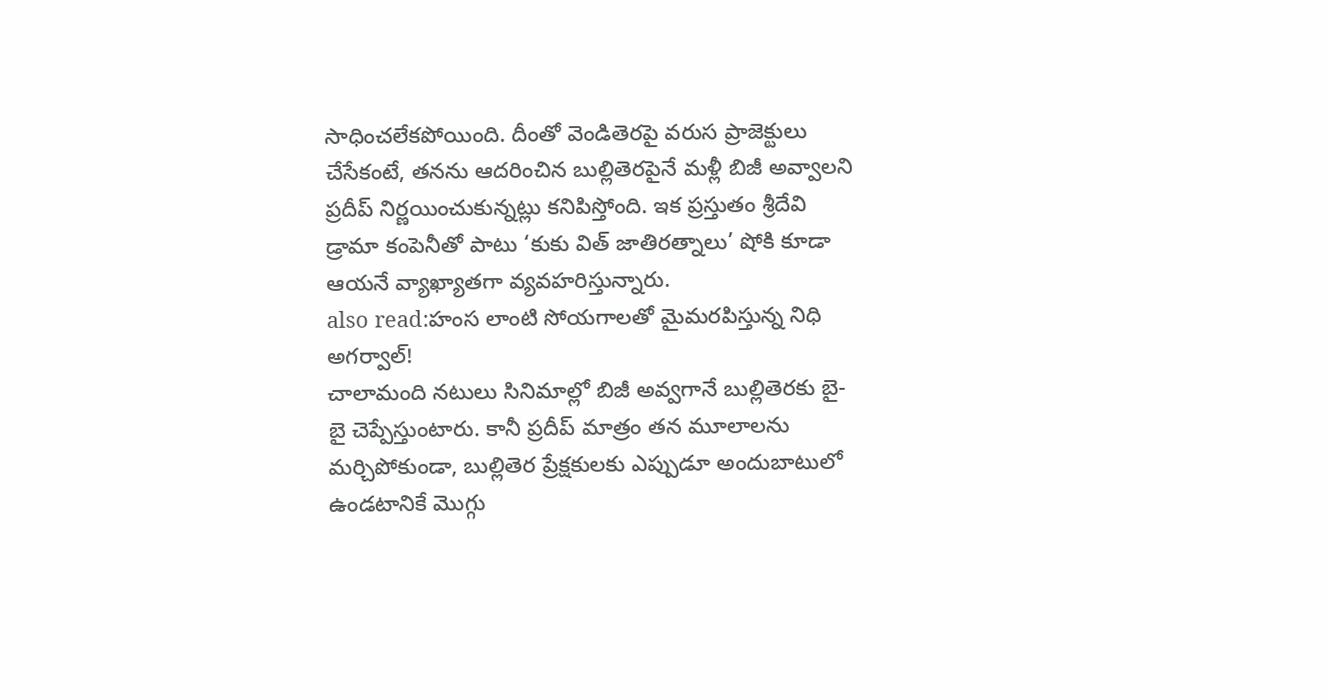సాధించలేకపోయింది. దీంతో వెండితెరపై వరుస ప్రాజెక్టులు చేసేకంటే, తనను ఆదరించిన బుల్లితెరపైనే మళ్లీ బిజీ అవ్వాలని ప్రదీప్ నిర్ణయించుకున్నట్లు కనిపిస్తోంది. ఇక ప్రస్తుతం శ్రీదేవి డ్రామా కంపెనీతో పాటు ‘కుకు విత్ జాతిరత్నాలు’ షోకి కూడా ఆయనే వ్యాఖ్యాతగా వ్యవహరిస్తున్నారు.
also read:హంస లాంటి సోయగాలతో మైమరపిస్తున్న నిధి అగర్వాల్!
చాలామంది నటులు సినిమాల్లో బిజీ అవ్వగానే బుల్లితెరకు బై-బై చెప్పేస్తుంటారు. కానీ ప్రదీప్ మాత్రం తన మూలాలను మర్చిపోకుండా, బుల్లితెర ప్రేక్షకులకు ఎప్పుడూ అందుబాటులో ఉండటానికే మొగ్గు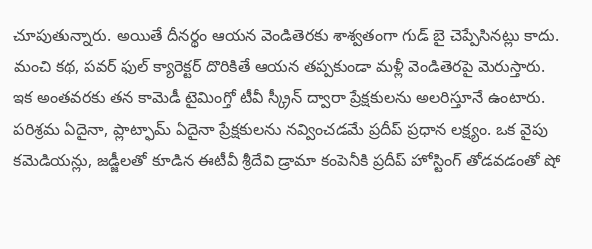చూపుతున్నారు. అయితే దీనర్థం ఆయన వెండితెరకు శాశ్వతంగా గుడ్ బై చెప్పేసినట్లు కాదు. మంచి కథ, పవర్ ఫుల్ క్యారెక్టర్ దొరికితే ఆయన తప్పకుండా మళ్లీ వెండితెరపై మెరుస్తారు. ఇక అంతవరకు తన కామెడీ టైమింగ్తో టీవీ స్క్రీన్ ద్వారా ప్రేక్షకులను అలరిస్తూనే ఉంటారు.
పరిశ్రమ ఏదైనా, ప్లాట్ఫామ్ ఏదైనా ప్రేక్షకులను నవ్వించడమే ప్రదీప్ ప్రధాన లక్ష్యం. ఒక వైపు కమెడియన్లు, జడ్జీలతో కూడిన ఈటీవీ శ్రీదేవి డ్రామా కంపెనీకి ప్రదీప్ హోస్టింగ్ తోడవడంతో షో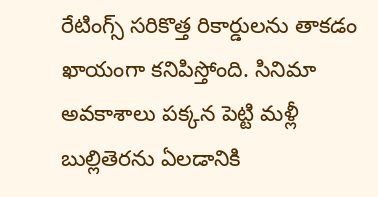రేటింగ్స్ సరికొత్త రికార్డులను తాకడం ఖాయంగా కనిపిస్తోంది. సినిమా అవకాశాలు పక్కన పెట్టి మళ్లీ బుల్లితెరను ఏలడానికి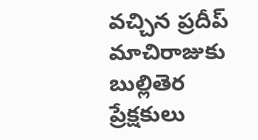వచ్చిన ప్రదీప్ మాచిరాజుకు బుల్లితెర ప్రేక్షకులు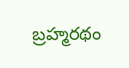బ్రహ్మరథం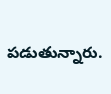పడుతున్నారు.